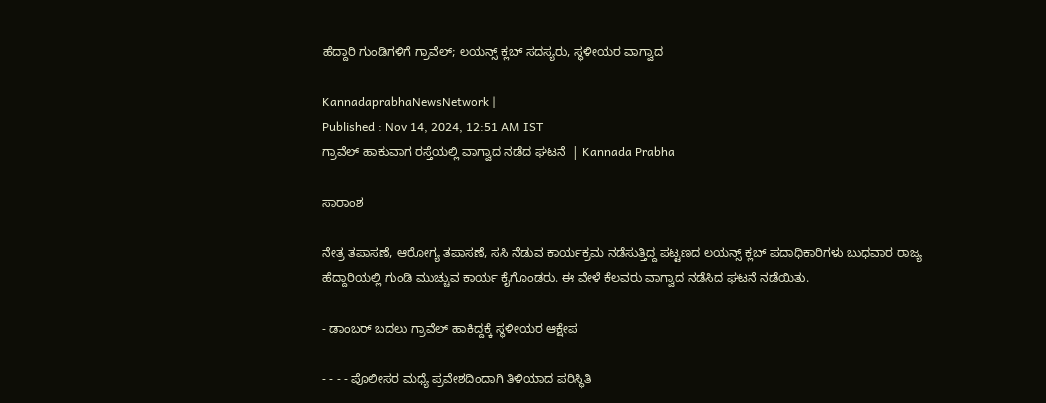ಹೆದ್ದಾರಿ ಗುಂಡಿಗಳಿಗೆ ಗ್ರಾವೆಲ್; ಲಯನ್ಸ್‌ ಕ್ಲಬ್‌ ಸದಸ್ಯರು, ಸ್ಥಳೀಯರ ವಾಗ್ವಾದ

KannadaprabhaNewsNetwork |
Published : Nov 14, 2024, 12:51 AM IST
ಗ್ರಾವೆಲ್ ಹಾಕುವಾಗ ರಸ್ತೆಯಲ್ಲಿ ವಾಗ್ವಾದ ನಡೆದ ಘಟನೆ  | Kannada Prabha

ಸಾರಾಂಶ

ನೇತ್ರ ತಪಾಸಣೆ, ಆರೋಗ್ಯ ತಪಾಸಣೆ, ಸಸಿ ನೆಡುವ ಕಾರ್ಯಕ್ರಮ ನಡೆಸುತ್ತಿದ್ದ ಪಟ್ಟಣದ ಲಯನ್ಸ್ ಕ್ಲಬ್ ಪದಾಧಿಕಾರಿಗಳು ಬುಧವಾರ ರಾಜ್ಯ ಹೆದ್ದಾರಿಯಲ್ಲಿ ಗುಂಡಿ ಮುಚ್ಚುವ ಕಾರ್ಯ ಕೈಗೊಂಡರು. ಈ ವೇಳೆ ಕೆಲವರು ವಾಗ್ವಾದ ನಡೆಸಿದ ಘಟನೆ ನಡೆಯಿತು.

- ಡಾಂಬರ್‌ ಬದಲು ಗ್ರಾವೆಲ್‌ ಹಾಕಿದ್ದಕ್ಕೆ ಸ್ಥಳೀಯರ ಆಕ್ಷೇಪ

- - - - ಪೊಲೀಸರ ಮಧ್ಯೆ ಪ್ರವೇಶದಿಂದಾಗಿ ತಿಳಿಯಾದ ಪರಿಸ್ಥಿತಿ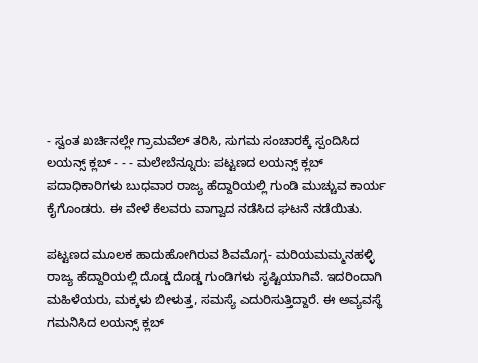- ಸ್ವಂತ ಖರ್ಚಿನಲ್ಲೇ ಗ್ರಾಮವೆಲ್‌ ತರಿಸಿ, ಸುಗಮ ಸಂಚಾರಕ್ಕೆ ಸ್ಪಂದಿಸಿದ ಲಯನ್ಸ್‌ ಕ್ಲಬ್‌ - - - ಮಲೇಬೆನ್ನೂರು: ಪಟ್ಟಣದ ಲಯನ್ಸ್ ಕ್ಲಬ್ ಪದಾಧಿಕಾರಿಗಳು ಬುಧವಾರ ರಾಜ್ಯ ಹೆದ್ದಾರಿಯಲ್ಲಿ ಗುಂಡಿ ಮುಚ್ಚುವ ಕಾರ್ಯ ಕೈಗೊಂಡರು. ಈ ವೇಳೆ ಕೆಲವರು ವಾಗ್ವಾದ ನಡೆಸಿದ ಘಟನೆ ನಡೆಯಿತು.

ಪಟ್ಟಣದ ಮೂಲಕ ಹಾದುಹೋಗಿರುವ ಶಿವಮೊಗ್ಗ- ಮರಿಯಮಮ್ಮನಹಳ್ಳಿ ರಾಜ್ಯ ಹೆದ್ದಾರಿಯಲ್ಲಿ ದೊಡ್ಡ ದೊಡ್ಡ ಗುಂಡಿಗಳು ಸೃಷ್ಟಿಯಾಗಿವೆ. ಇದರಿಂದಾಗಿ ಮಹಿಳೆಯರು, ಮಕ್ಕಳು ಬೀಳುತ್ತ, ಸಮಸ್ಯೆ ಎದುರಿಸುತ್ತಿದ್ದಾರೆ. ಈ ಅವ್ಯವಸ್ಥೆ ಗಮನಿಸಿದ ಲಯನ್ಸ್ ಕ್ಲಬ್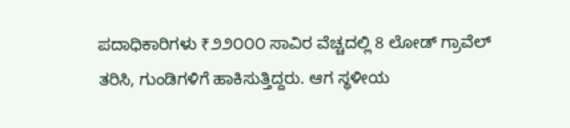ಪದಾಧಿಕಾರಿಗಳು ₹೨೨೦೦೦ ಸಾವಿರ ವೆಚ್ಚದಲ್ಲಿ 8 ಲೋಡ್‌ ಗ್ರಾವೆಲ್ ತರಿಸಿ, ಗುಂಡಿಗಳಿಗೆ ಹಾಕಿಸುತ್ತಿದ್ದರು. ಆಗ ಸ್ಥಳೀಯ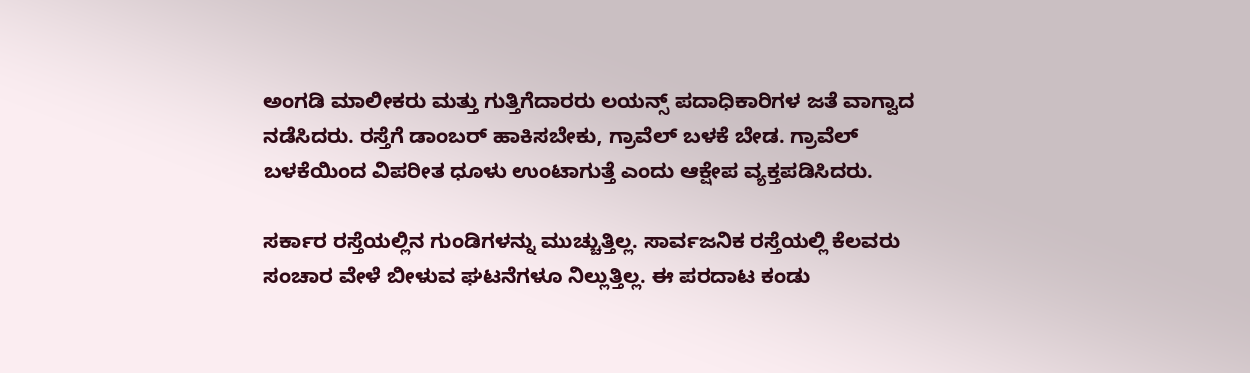ಅಂಗಡಿ ಮಾಲೀಕರು ಮತ್ತು ಗುತ್ತಿಗೆದಾರರು ಲಯನ್ಸ್ ಪದಾಧಿಕಾರಿಗಳ ಜತೆ ವಾಗ್ವಾದ ನಡೆಸಿದರು. ರಸ್ತೆಗೆ ಡಾಂಬರ್ ಹಾಕಿಸಬೇಕು, ಗ್ರಾವೆಲ್ ಬಳಕೆ ಬೇಡ. ಗ್ರಾವೆಲ್‌ ಬಳಕೆಯಿಂದ ವಿಪರೀತ ಧೂಳು ಉಂಟಾಗುತ್ತೆ ಎಂದು ಆಕ್ಷೇಪ ವ್ಯಕ್ತಪಡಿಸಿದರು.

ಸರ್ಕಾರ ರಸ್ತೆಯಲ್ಲಿನ ಗುಂಡಿಗಳನ್ನು ಮುಚ್ಚುತ್ತಿಲ್ಲ. ಸಾರ್ವಜನಿಕ ರಸ್ತೆಯಲ್ಲಿ ಕೆಲವರು ಸಂಚಾರ ವೇಳೆ ಬೀಳುವ ಘಟನೆಗಳೂ ನಿಲ್ಲುತ್ತಿಲ್ಲ. ಈ ಪರದಾಟ ಕಂಡು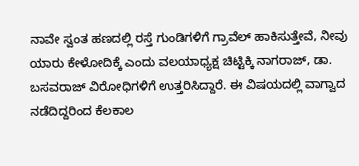ನಾವೇ ಸ್ವಂತ ಹಣದಲ್ಲಿ ರಸ್ತೆ ಗುಂಡಿಗಳಿಗೆ ಗ್ರಾವೆಲ್ ಹಾಕಿಸುತ್ತೇವೆ, ನೀವು ಯಾರು ಕೇಳೋದಿಕ್ಕೆ ಎಂದು ವಲಯಾಧ್ಯಕ್ಷ ಚಿಟ್ಟಿಕ್ಕಿ ನಾಗರಾಜ್, ಡಾ. ಬಸವರಾಜ್ ವಿರೋಧಿಗಳಿಗೆ ಉತ್ತರಿಸಿದ್ದಾರೆ. ಈ ವಿಷಯದಲ್ಲಿ ವಾಗ್ವಾದ ನಡೆದಿದ್ದರಿಂದ ಕೆಲಕಾಲ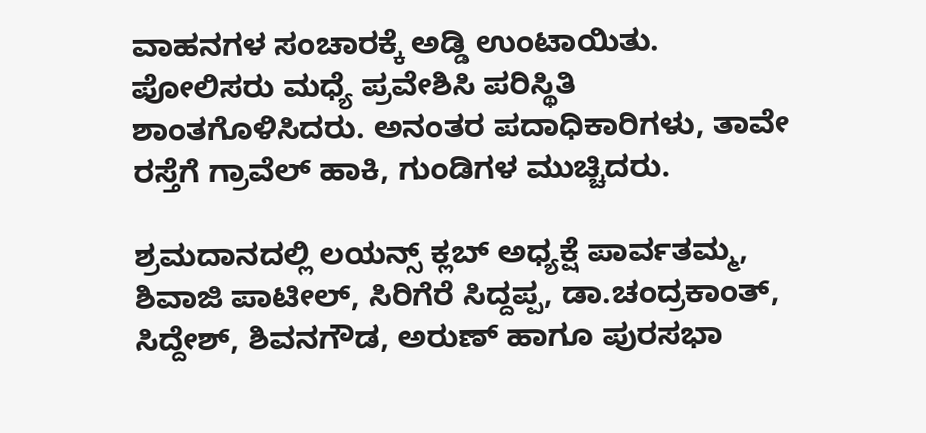ವಾಹನಗಳ ಸಂಚಾರಕ್ಕೆ ಅಡ್ಡಿ ಉಂಟಾಯಿತು. ಪೋಲಿಸರು ಮಧ್ಯೆ ಪ್ರವೇಶಿಸಿ ಪರಿಸ್ಥಿತಿ ಶಾಂತಗೊಳಿಸಿದರು. ಅನಂತರ ಪದಾಧಿಕಾರಿಗಳು, ತಾವೇ ರಸ್ತೆಗೆ ಗ್ರಾವೆಲ್ ಹಾಕಿ, ಗುಂಡಿಗಳ ಮುಚ್ಚಿದರು.

ಶ್ರಮದಾನದಲ್ಲಿ ಲಯನ್ಸ್ ಕ್ಲಬ್ ಅಧ್ಯಕ್ಷೆ ಪಾರ್ವತಮ್ಮ, ಶಿವಾಜಿ ಪಾಟೀಲ್, ಸಿರಿಗೆರೆ ಸಿದ್ದಪ್ಪ, ಡಾ.ಚಂದ್ರಕಾಂತ್, ಸಿದ್ದೇಶ್, ಶಿವನಗೌಡ, ಅರುಣ್ ಹಾಗೂ ಪುರಸಭಾ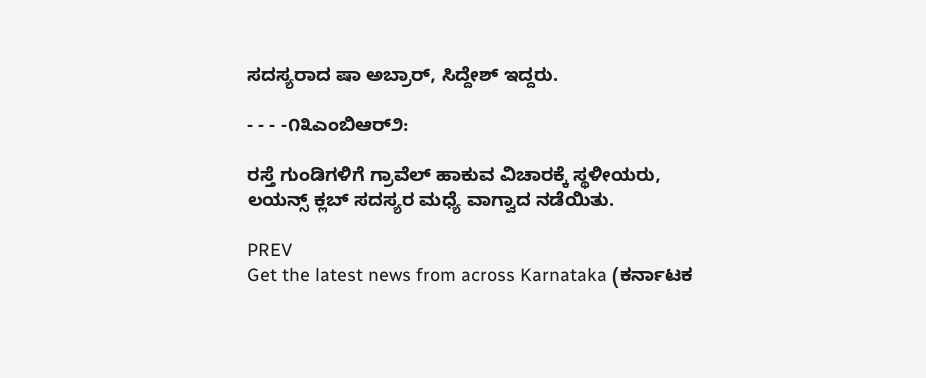ಸದಸ್ಯರಾದ ಷಾ ಅಬ್ರಾರ್, ಸಿದ್ದೇಶ್ ಇದ್ದರು.

- - - -೧೩ಎಂಬಿಆರ್೨:

ರಸ್ತೆ ಗುಂಡಿಗಳಿಗೆ ಗ್ರಾವೆಲ್ ಹಾಕುವ ವಿಚಾರಕ್ಕೆ ಸ್ಥಳೀಯರು, ಲಯನ್ಸ್‌ ಕ್ಲಬ್‌ ಸದಸ್ಯರ ಮಧ್ಯೆ ವಾಗ್ವಾದ ನಡೆಯಿತು.

PREV
Get the latest news from across Karnataka (ಕರ್ನಾಟಕ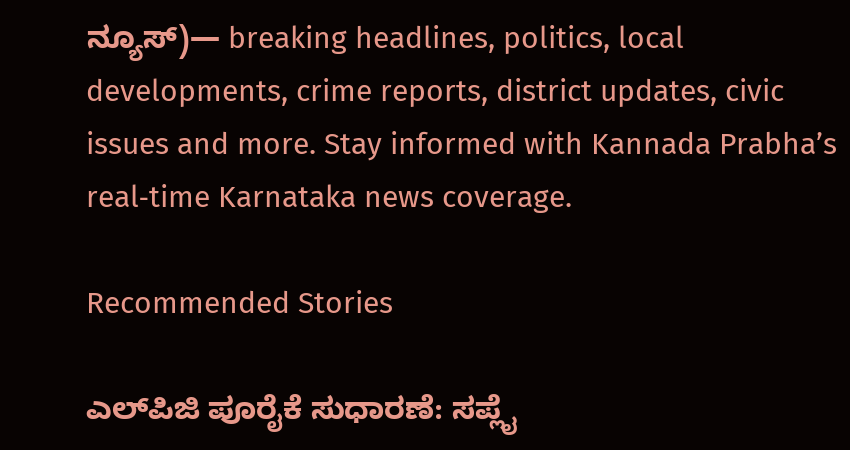ನ್ಯೂಸ್)— breaking headlines, politics, local developments, crime reports, district updates, civic issues and more. Stay informed with Kannada Prabha’s real‑time Karnataka news coverage.

Recommended Stories

ಎಲ್‌ಪಿಜಿ ಪೂರೈಕೆ ಸುಧಾರಣೆ: ಸಪ್ಲೈ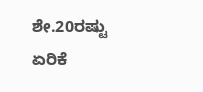ಶೇ.20ರಷ್ಟು ಏರಿಕೆ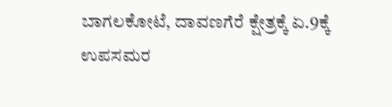ಬಾಗಲಕೋಟೆ, ದಾವಣಗೆರೆ ಕ್ಷೇತ್ರಕ್ಕೆ ಏ.9ಕ್ಕೆ ಉಪಸಮರ